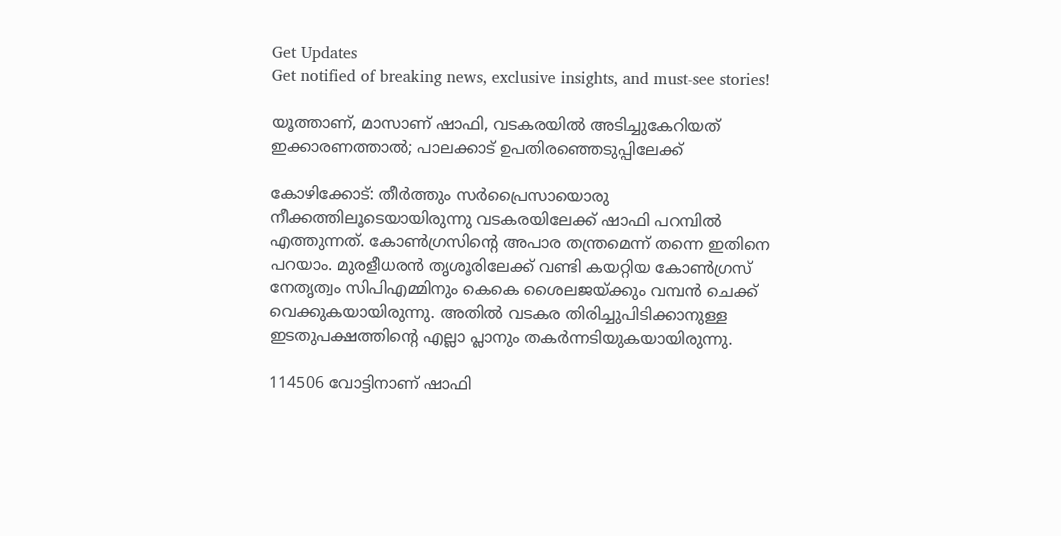Get Updates
Get notified of breaking news, exclusive insights, and must-see stories!

യൂത്താണ്, മാസാണ് ഷാഫി, വടകരയില്‍ അടിച്ചുകേറിയത് ഇക്കാരണത്താല്‍; പാലക്കാട് ഉപതിരഞ്ഞെടുപ്പിലേക്ക്

കോഴിക്കോട്: തീര്‍ത്തും സര്‍പ്രൈസായൊരു നീക്കത്തിലൂടെയായിരുന്നു വടകരയിലേക്ക് ഷാഫി പറമ്പില്‍ എത്തുന്നത്. കോണ്‍ഗ്രസിന്റെ അപാര തന്ത്രമെന്ന് തന്നെ ഇതിനെ പറയാം. മുരളീധരന്‍ തൃശൂരിലേക്ക് വണ്ടി കയറ്റിയ കോണ്‍ഗ്രസ് നേതൃത്വം സിപിഎമ്മിനും കെകെ ശൈലജയ്ക്കും വമ്പന്‍ ചെക്ക് വെക്കുകയായിരുന്നു. അതില്‍ വടകര തിരിച്ചുപിടിക്കാനുള്ള ഇടതുപക്ഷത്തിന്റെ എല്ലാ പ്ലാനും തകര്‍ന്നടിയുകയായിരുന്നു.

114506 വോട്ടിനാണ് ഷാഫി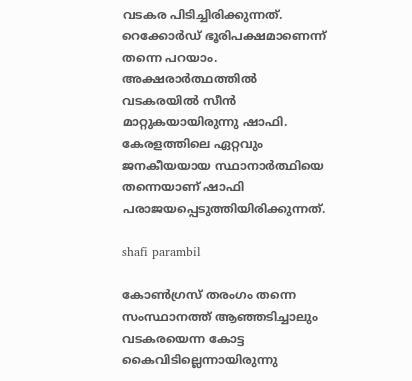വടകര പിടിച്ചിരിക്കുന്നത്. റെക്കോര്‍ഡ് ഭൂരിപക്ഷമാണെന്ന് തന്നെ പറയാം. അക്ഷരാര്‍ത്ഥത്തില്‍ വടകരയില്‍ സീന്‍ മാറ്റുകയായിരുന്നു ഷാഫി. കേരളത്തിലെ ഏറ്റവും ജനകീയയായ സ്ഥാനാര്‍ത്ഥിയെ തന്നെയാണ് ഷാഫി പരാജയപ്പെടുത്തിയിരിക്കുന്നത്.

shafi parambil

കോണ്‍ഗ്രസ് തരംഗം തന്നെ സംസ്ഥാനത്ത് ആഞ്ഞടിച്ചാലും വടകരയെന്ന കോട്ട കൈവിടില്ലെന്നായിരുന്നു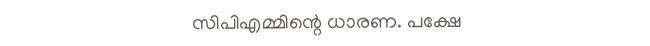സിപിഎമ്മിന്റെ ധാരണ. പക്ഷേ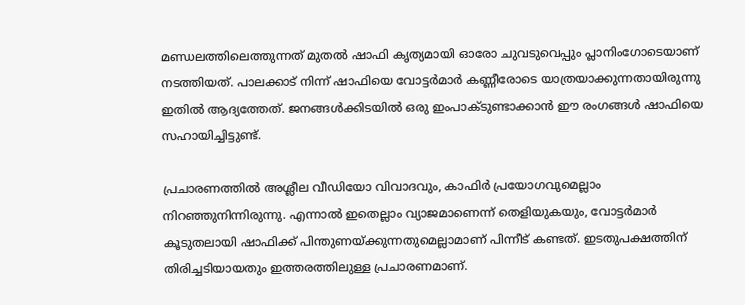മണ്ഡലത്തിലെത്തുന്നത് മുതല്‍ ഷാഫി കൃത്യമായി ഓരോ ചുവടുവെപ്പും പ്ലാനിംഗോടെയാണ് നടത്തിയത്. പാലക്കാട് നിന്ന് ഷാഫിയെ വോട്ടര്‍മാര്‍ കണ്ണീരോടെ യാത്രയാക്കുന്നതായിരുന്നു ഇതില്‍ ആദ്യത്തേത്. ജനങ്ങള്‍ക്കിടയില്‍ ഒരു ഇംപാക്ടുണ്ടാക്കാന്‍ ഈ രംഗങ്ങള്‍ ഷാഫിയെ സഹായിച്ചിട്ടുണ്ട്.

പ്രചാരണത്തില്‍ അശ്ലീല വീഡിയോ വിവാദവും, കാഫിര്‍ പ്രയോഗവുമെല്ലാം നിറഞ്ഞുനിന്നിരുന്നു. എന്നാല്‍ ഇതെല്ലാം വ്യാജമാണെന്ന് തെളിയുകയും, വോട്ടര്‍മാര്‍ കൂടുതലായി ഷാഫിക്ക് പിന്തുണയ്ക്കുന്നതുമെല്ലാമാണ് പിന്നീട് കണ്ടത്. ഇടതുപക്ഷത്തിന് തിരിച്ചടിയായതും ഇത്തരത്തിലുള്ള പ്രചാരണമാണ്.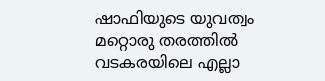ഷാഫിയുടെ യുവത്വം മറ്റൊരു തരത്തില്‍ വടകരയിലെ എല്ലാ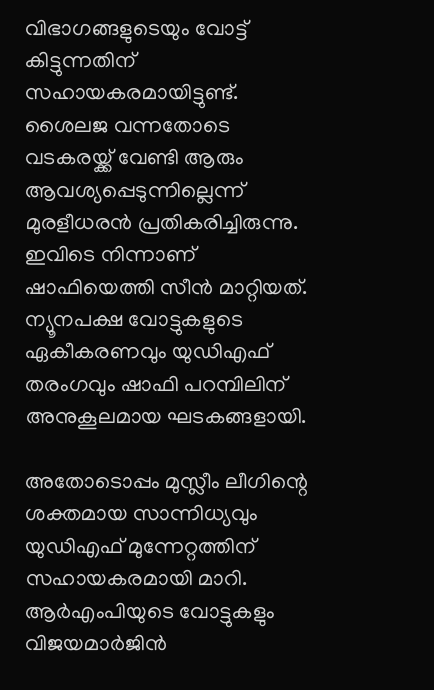വിഭാഗങ്ങളുടെയും വോട്ട് കിട്ടുന്നതിന് സഹായകരമായിട്ടുണ്ട്. ശൈലജ വന്നതോടെ വടകരയ്ക്ക് വേണ്ടി ആരും ആവശ്യപ്പെടുന്നില്ലെന്ന് മുരളീധരന്‍ പ്രതികരിച്ചിരുന്നു. ഇവിടെ നിന്നാണ് ഷാഫിയെത്തി സീന്‍ മാറ്റിയത്. ന്യൂനപക്ഷ വോട്ടുകളുടെ ഏകീകരണവും യുഡിഎഫ് തരംഗവും ഷാഫി പറമ്പിലിന് അനുകൂലമായ ഘടകങ്ങളായി.

അതോടൊപ്പം മുസ്ലീം ലീഗിന്റെ ശക്തമായ സാന്നിധ്യവും യുഡിഎഫ് മുന്നേറ്റത്തിന് സഹായകരമായി മാറി. ആര്‍എംപിയുടെ വോട്ടുകളും വിജയമാര്‍ജിന്‍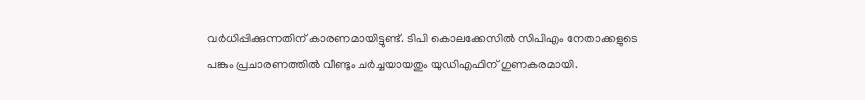വര്‍ധിപ്പിക്കുന്നതിന് കാരണമായിട്ടുണ്ട്. ടിപി കൊലക്കേസില്‍ സിപിഎം നേതാക്കളുടെ പങ്കും പ്രചാരണത്തില്‍ വീണ്ടും ചര്‍ച്ചയായതും യുഡിഎഫിന് ഗുണകരമായി.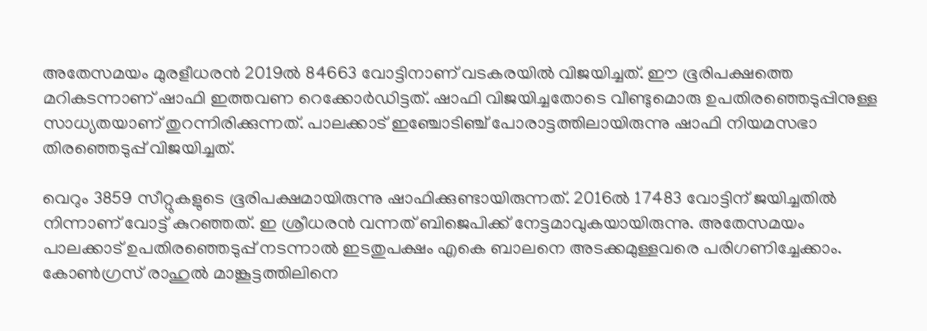അതേസമയം മുരളീധരന്‍ 2019ല്‍ 84663 വോട്ടിനാണ് വടകരയില്‍ വിജയിച്ചത്. ഈ ഭൂരിപക്ഷത്തെ മറികടന്നാണ് ഷാഫി ഇത്തവണ റെക്കോര്‍ഡിട്ടത്. ഷാഫി വിജയിച്ചതോടെ വീണ്ടുമൊരു ഉപതിരഞ്ഞെടുപ്പിനുള്ള സാധ്യതയാണ് തുറന്നിരിക്കുന്നത്. പാലക്കാട് ഇഞ്ചോടിഞ്ച് പോരാട്ടത്തിലായിരുന്നു ഷാഫി നിയമസഭാ തിരഞ്ഞെടുപ്പ് വിജയിച്ചത്.

വെറും 3859 സീറ്റുകളുടെ ഭൂരിപക്ഷമായിരുന്നു ഷാഫിക്കുണ്ടായിരുന്നത്. 2016ല്‍ 17483 വോട്ടിന് ജയിച്ചതില്‍ നിന്നാണ് വോട്ട് കുറഞ്ഞത്. ഇ ശ്രീധരന്‍ വന്നത് ബിജെപിക്ക് നേട്ടമാവുകയായിരുന്നു. അതേസമയം പാലക്കാട് ഉപതിരഞ്ഞെടുപ്പ് നടന്നാല്‍ ഇടതുപക്ഷം എകെ ബാലനെ അടക്കമുള്ളവരെ പരിഗണിച്ചേക്കാം. കോണ്‍ഗ്രസ് രാഹുല്‍ മാങ്കൂട്ടത്തിലിനെ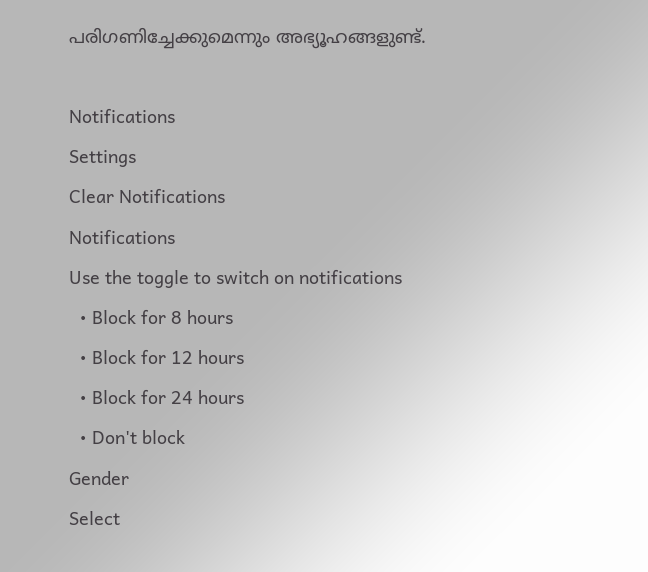പരിഗണിച്ചേക്കുമെന്നും അഭ്യൂഹങ്ങളുണ്ട്.

Notifications
Settings
Clear Notifications
Notifications
Use the toggle to switch on notifications
  • Block for 8 hours
  • Block for 12 hours
  • Block for 24 hours
  • Don't block
Gender
Select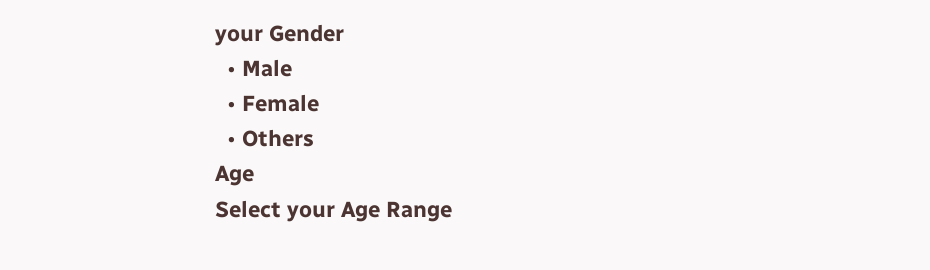your Gender
  • Male
  • Female
  • Others
Age
Select your Age Range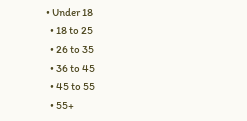• Under 18
  • 18 to 25
  • 26 to 35
  • 36 to 45
  • 45 to 55
  • 55+